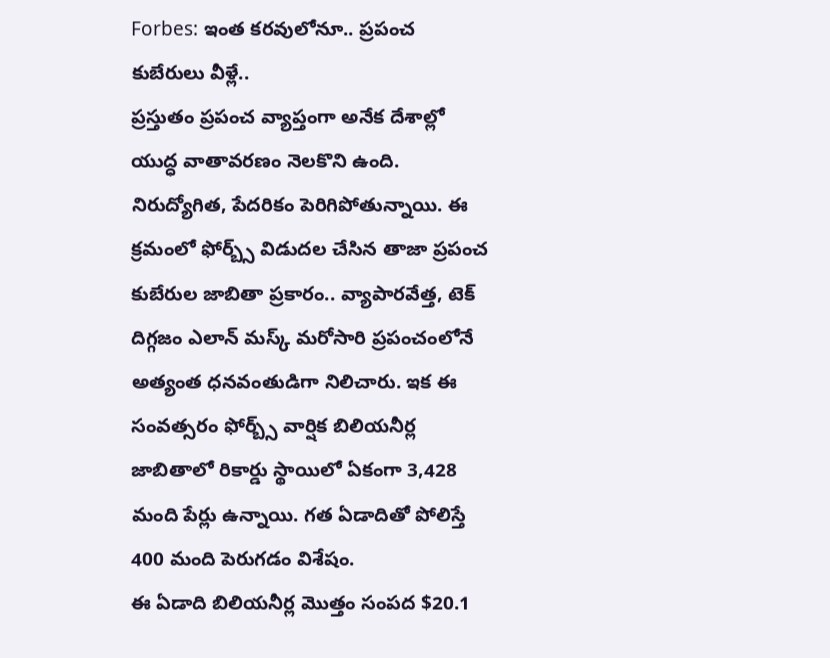Forbes: ఇంత కరవులోనూ.. ప్రపంచ కుబేరులు వీళ్లే..
ప్రస్తుతం ప్రపంచ వ్యాప్తంగా అనేక దేశాల్లో యుద్ధ వాతావరణం నెలకొని ఉంది. నిరుద్యోగిత, పేదరికం పెరిగిపోతున్నాయి. ఈ క్రమంలో ఫోర్బ్స్ విడుదల చేసిన తాజా ప్రపంచ కుబేరుల జాబితా ప్రకారం.. వ్యాపారవేత్త, టెక్ దిగ్గజం ఎలాన్ మస్క్ మరోసారి ప్రపంచంలోనే అత్యంత ధనవంతుడిగా నిలిచారు. ఇక ఈ సంవత్సరం ఫోర్బ్స్ వార్షిక బిలియనీర్ల జాబితాలో రికార్డు స్థాయిలో ఏకంగా 3,428 మంది పేర్లు ఉన్నాయి. గత ఏడాదితో పోలిస్తే 400 మంది పెరుగడం విశేషం.
ఈ ఏడాది బిలియనీర్ల మొత్తం సంపద $20.1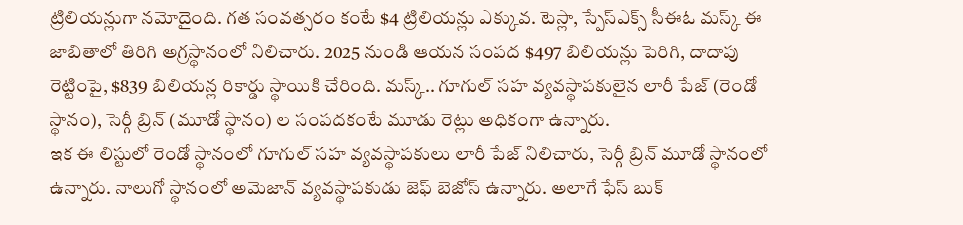ట్రిలియన్లుగా నమోదైంది. గత సంవత్సరం కంటే $4 ట్రిలియన్లు ఎక్కువ. టెస్లా, స్పేస్ఎక్స్ సీఈఓ మస్క్ ఈ జాబితాలో తిరిగి అగ్రస్థానంలో నిలిచారు. 2025 నుండి ఆయన సంపద $497 బిలియన్లు పెరిగి, దాదాపు రెట్టింపై, $839 బిలియన్ల రికార్డు స్థాయికి చేరింది. మస్క్.. గూగుల్ సహ వ్యవస్థాపకులైన లారీ పేజ్ (రెండో స్థానం), సెర్గీ బ్రిన్ (మూడో స్థానం) ల సంపదకంటే మూడు రెట్లు అధికంగా ఉన్నారు.
ఇక ఈ లిస్టులో రెండో స్థానంలో గూగుల్ సహ వ్యవస్థాపకులు లారీ పేజ్ నిలిచారు, సెర్గీ బ్రిన్ మూడో స్థానంలో ఉన్నారు. నాలుగో స్థానంలో అమెజాన్ వ్యవస్థాపకుడు జెఫ్ బెజోస్ ఉన్నారు. అలాగే ఫేస్ బుక్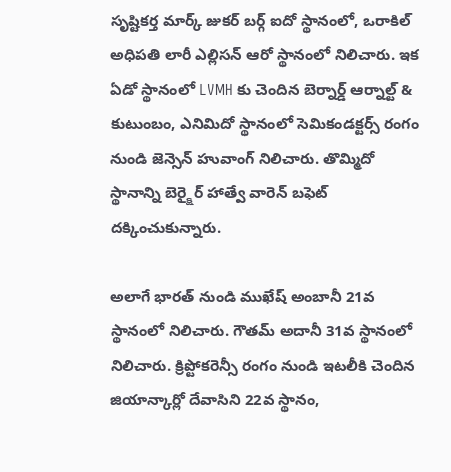సృష్టికర్త మార్క్ జుకర్ బర్గ్ ఐదో స్థానంలో, ఒరాకిల్ అధిపతి లారీ ఎల్లిసన్ ఆరో స్థానంలో నిలిచారు. ఇక ఏడో స్థానంలో LVMH కు చెందిన బెర్నార్డ్ ఆర్నాల్ట్ & కుటుంబం, ఎనిమిదో స్థానంలో సెమికండక్టర్స్ రంగం నుండి జెన్సెన్ హువాంగ్ నిలిచారు. తొమ్మిదో స్థానాన్ని బెర్క్షైర్ హాత్వే వారెన్ బఫెట్ దక్కించుకున్నారు.

అలాగే భారత్ నుండి ముఖేష్ అంబానీ 21వ స్థానంలో నిలిచారు. గౌతమ్ అదానీ 31వ స్థానంలో నిలిచారు. క్రిప్టోకరెన్సీ రంగం నుండి ఇటలీకి చెందిన జియాన్కార్లో దేవాసిని 22వ స్థానం,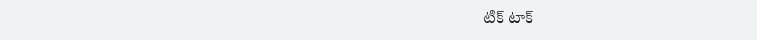టిక్ టాక్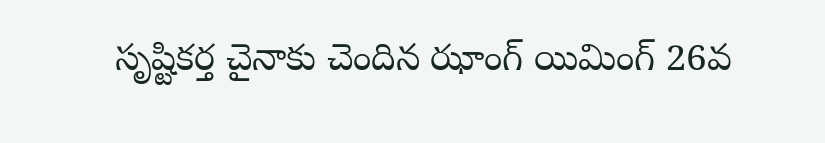సృష్టికర్త చైనాకు చెందిన ఝాంగ్ యిమింగ్ 26వ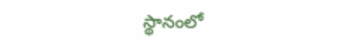స్థానంలో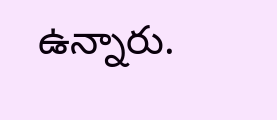ఉన్నారు.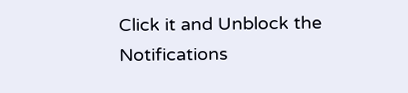Click it and Unblock the Notifications